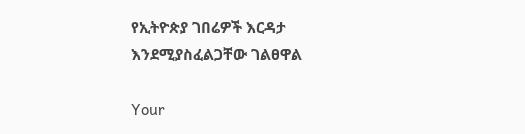የኢትዮጵያ ገበሬዎች እርዳታ እንደሚያስፈልጋቸው ገልፀዋል

Your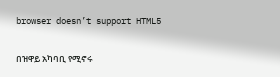browser doesn’t support HTML5

በዝዋይ አካባቢ የሚኖሩ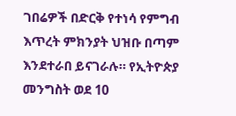ገበሬዎች በድርቅ የተነሳ የምግብ እጥረት ምክንያት ህዝቡ በጣም እንደተራበ ይናገራሉ። የኢትዮጵያ መንግስት ወደ 10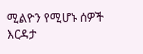ሚልዮን የሚሆኑ ሰዎች እርዳታ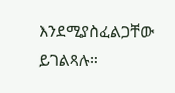እንደሚያስፈልጋቸው ይገልጻሉ።